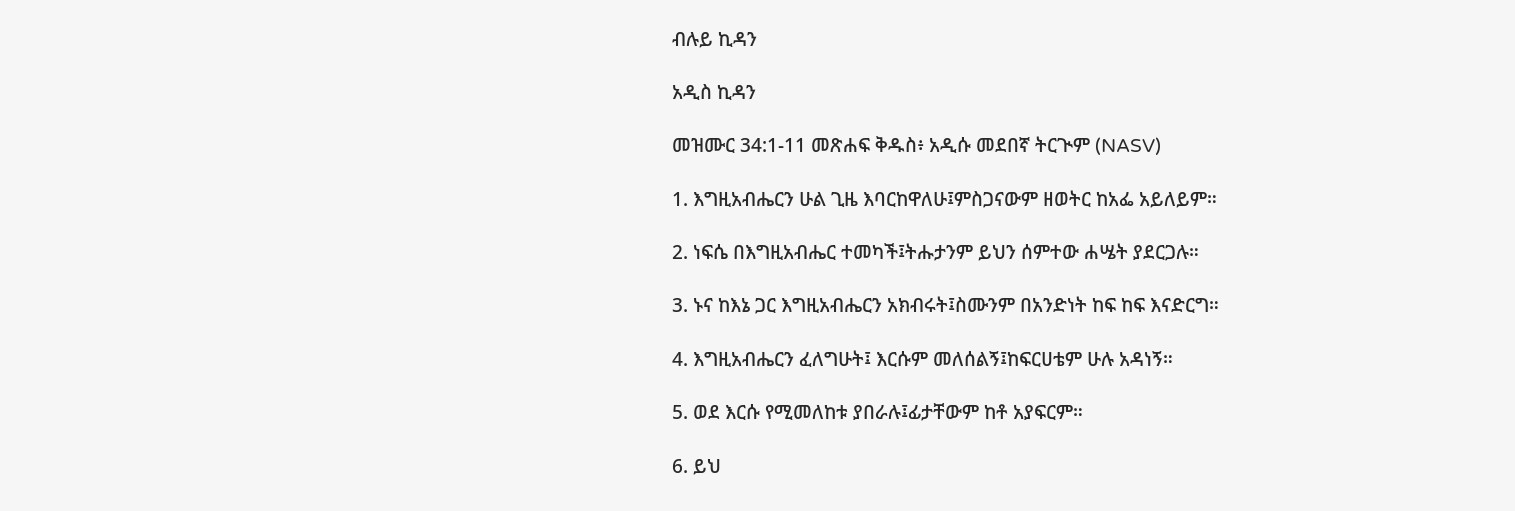ብሉይ ኪዳን

አዲስ ኪዳን

መዝሙር 34:1-11 መጽሐፍ ቅዱስ፥ አዲሱ መደበኛ ትርጒም (NASV)

1. እግዚአብሔርን ሁል ጊዜ እባርከዋለሁ፤ምስጋናውም ዘወትር ከአፌ አይለይም።

2. ነፍሴ በእግዚአብሔር ተመካች፤ትሑታንም ይህን ሰምተው ሐሤት ያደርጋሉ።

3. ኑና ከእኔ ጋር እግዚአብሔርን አክብሩት፤ስሙንም በአንድነት ከፍ ከፍ እናድርግ።

4. እግዚአብሔርን ፈለግሁት፤ እርሱም መለሰልኝ፤ከፍርሀቴም ሁሉ አዳነኝ።

5. ወደ እርሱ የሚመለከቱ ያበራሉ፤ፊታቸውም ከቶ አያፍርም።

6. ይህ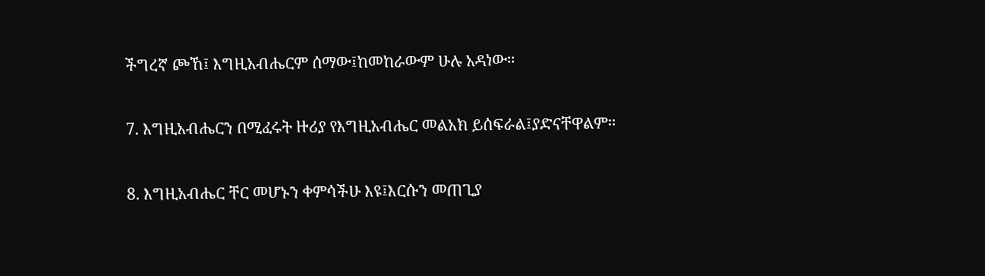ችግረኛ ጮኸ፤ እግዚአብሔርም ሰማው፤ከመከራውም ሁሉ አዳነው።

7. እግዚአብሔርን በሚፈሩት ዙሪያ የእግዚአብሔር መልአክ ይሰፍራል፤ያድናቸዋልም።

8. እግዚአብሔር ቸር መሆኑን ቀምሳችሁ እዩ፤እርሱን መጠጊያ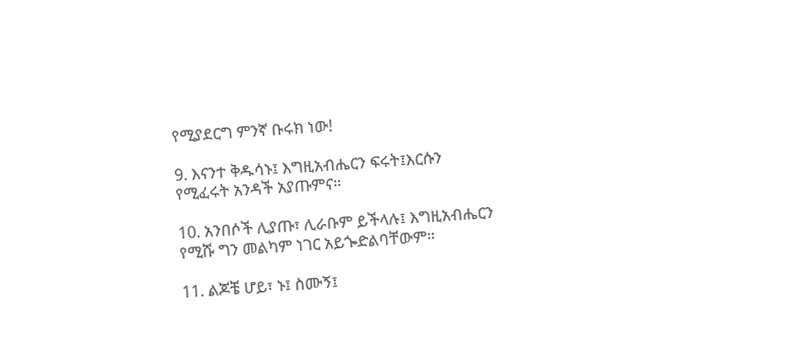የሚያደርግ ምንኛ ቡሩክ ነው!

9. እናንተ ቅዱሳኑ፤ እግዚአብሔርን ፍሩት፤እርሱን የሚፈሩት አንዳች አያጡምና።

10. አንበሶች ሊያጡ፣ ሊራቡም ይችላሉ፤ እግዚአብሔርን የሚሹ ግን መልካም ነገር አይጐድልባቸውም።

11. ልጆቼ ሆይ፣ ኑ፤ ስሙኝ፤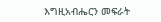እግዚአብሔርን መፍራት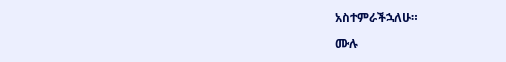አስተምራችኋለሁ።

ሙሉ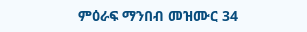ምዕራፍ ማንበብ መዝሙር 34